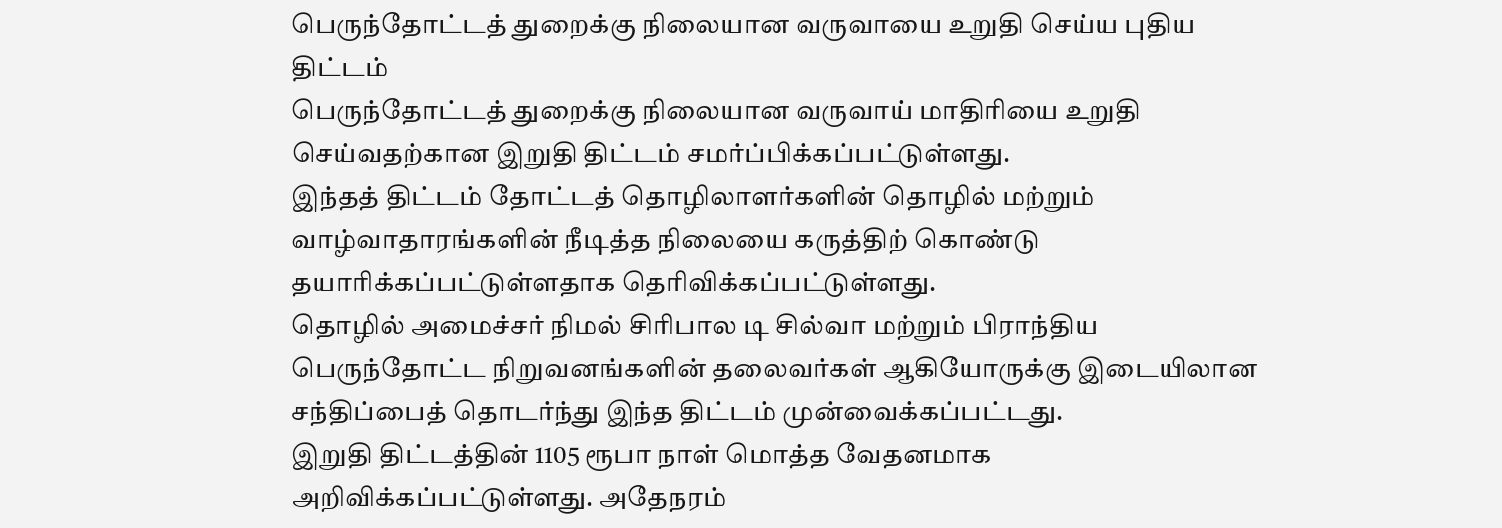பெருந்தோட்டத் துறைக்கு நிலையான வருவாயை உறுதி செய்ய புதிய திட்டம்
பெருந்தோட்டத் துறைக்கு நிலையான வருவாய் மாதிரியை உறுதி செய்வதற்கான இறுதி திட்டம் சமர்ப்பிக்கப்பட்டுள்ளது.
இந்தத் திட்டம் தோட்டத் தொழிலாளர்களின் தொழில் மற்றும் வாழ்வாதாரங்களின் நீடித்த நிலையை கருத்திற் கொண்டு தயாரிக்கப்பட்டுள்ளதாக தெரிவிக்கப்பட்டுள்ளது.
தொழில் அமைச்சர் நிமல் சிரிபால டி சில்வா மற்றும் பிராந்திய பெருந்தோட்ட நிறுவனங்களின் தலைவர்கள் ஆகியோருக்கு இடையிலான சந்திப்பைத் தொடர்ந்து இந்த திட்டம் முன்வைக்கப்பட்டது.
இறுதி திட்டத்தின் 1105 ரூபா நாள் மொத்த வேதனமாக அறிவிக்கப்பட்டுள்ளது. அதேநரம்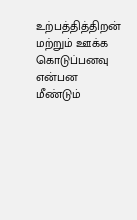உற்பத்தித்திறன் மற்றும் ஊக்க கொடுப்பனவு என்பன மீண்டும்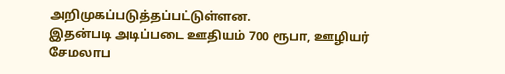அறிமுகப்படுத்தப்பட்டுள்ளன.
இதன்படி அடிப்படை ஊதியம் 700 ரூபா, ஊழியர் சேமலாப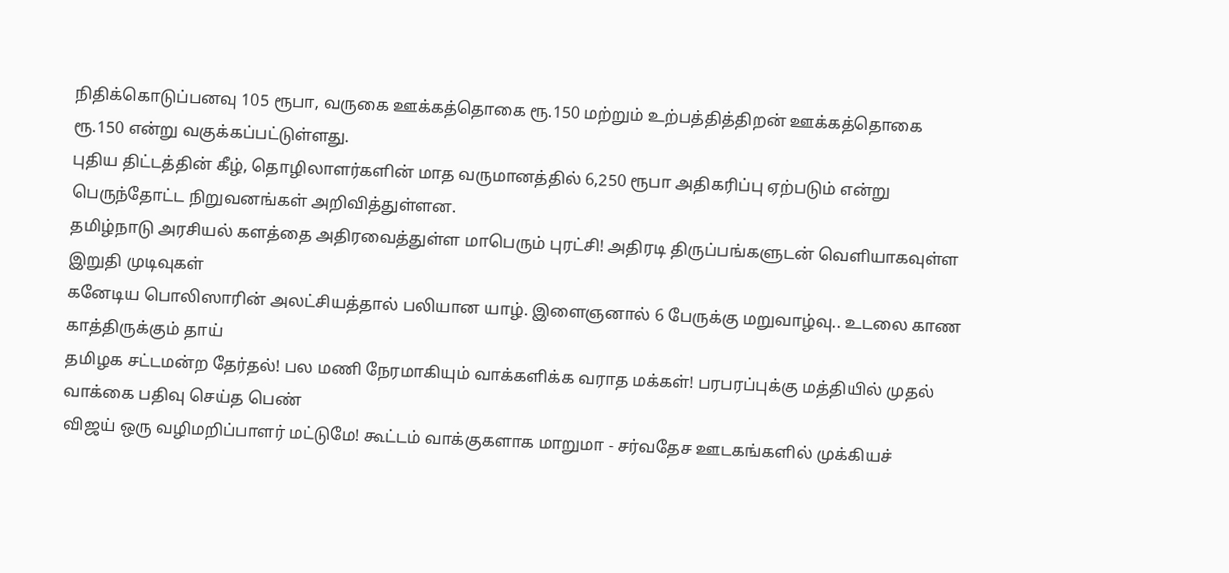நிதிக்கொடுப்பனவு 105 ரூபா, வருகை ஊக்கத்தொகை ரூ.150 மற்றும் உற்பத்தித்திறன் ஊக்கத்தொகை ரூ.150 என்று வகுக்கப்பட்டுள்ளது.
புதிய திட்டத்தின் கீழ், தொழிலாளர்களின் மாத வருமானத்தில் 6,250 ரூபா அதிகரிப்பு ஏற்படும் என்று பெருந்தோட்ட நிறுவனங்கள் அறிவித்துள்ளன.
தமிழ்நாடு அரசியல் களத்தை அதிரவைத்துள்ள மாபெரும் புரட்சி! அதிரடி திருப்பங்களுடன் வெளியாகவுள்ள இறுதி முடிவுகள்
கனேடிய பொலிஸாரின் அலட்சியத்தால் பலியான யாழ். இளைஞனால் 6 பேருக்கு மறுவாழ்வு.. உடலை காண காத்திருக்கும் தாய்
தமிழக சட்டமன்ற தேர்தல்! பல மணி நேரமாகியும் வாக்களிக்க வராத மக்கள்! பரபரப்புக்கு மத்தியில் முதல் வாக்கை பதிவு செய்த பெண்
விஜய் ஒரு வழிமறிப்பாளர் மட்டுமே! கூட்டம் வாக்குகளாக மாறுமா - சர்வதேச ஊடகங்களில் முக்கியச்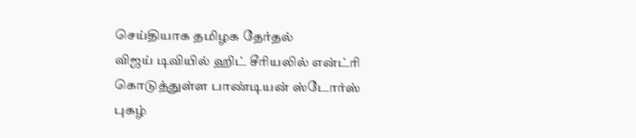செய்தியாக தமிழக தேர்தல்
விஜய் டிவியில் ஹிட் சீரியலில் என்ட்ரி கொடுத்துள்ள பாண்டியன் ஸ்டோர்ஸ் புகழ்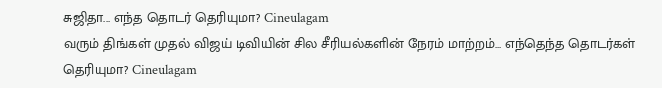சுஜிதா... எந்த தொடர் தெரியுமா? Cineulagam
வரும் திங்கள் முதல் விஜய் டிவியின் சில சீரியல்களின் நேரம் மாற்றம்... எந்தெந்த தொடர்கள் தெரியுமா? Cineulagam